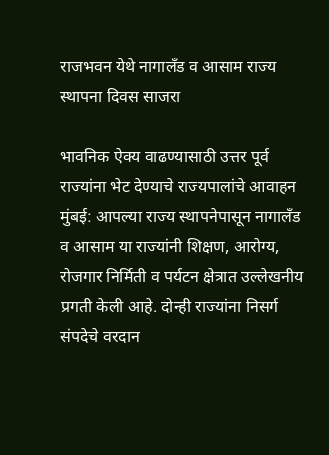राजभवन येथे नागालँड व आसाम राज्य स्थापना दिवस साजरा

भावनिक ऐक्य वाढण्यासाठी उत्तर पूर्व राज्यांना भेट देण्याचे राज्यपालांचे आवाहन मुंबई: आपल्या राज्य स्थापनेपासून नागालँड व आसाम या राज्यांनी शिक्षण, आरोग्य, रोजगार निर्मिती व पर्यटन क्षेत्रात उल्लेखनीय प्रगती केली आहे. दोन्ही राज्यांना निसर्ग संपदेचे वरदान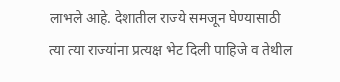लाभले आहे. देशातील राज्ये समजून घेण्यासाठी त्या त्या राज्यांना प्रत्यक्ष भेट दिली पाहिजे व तेथील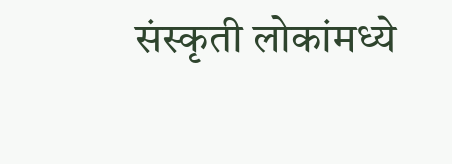संस्कृती लोकांमध्ये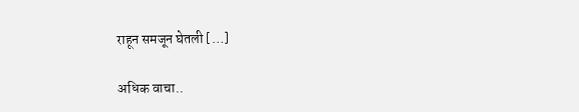राहून समजून घेतली […]

अधिक वाचा..